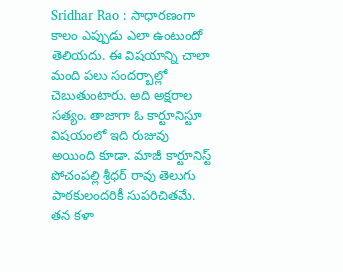Sridhar Rao : సాధారణంగా కాలం ఎప్పుడు ఎలా ఉంటుందో తెలియదు. ఈ విషయాన్ని చాలా మంది పలు సందర్బాల్లో చెబుతుంటారు. అది అక్షరాల సత్యం. తాజాగా ఓ కార్టూనిస్టూ విషయంలో ఇది రుజువు అయింది కూడా. మాజీ కార్టూనిస్ట్ పోచంపల్లి శ్రీధర్ రావు తెలుగు పాఠకులందరికీ సుపరిచితమే. తన కళా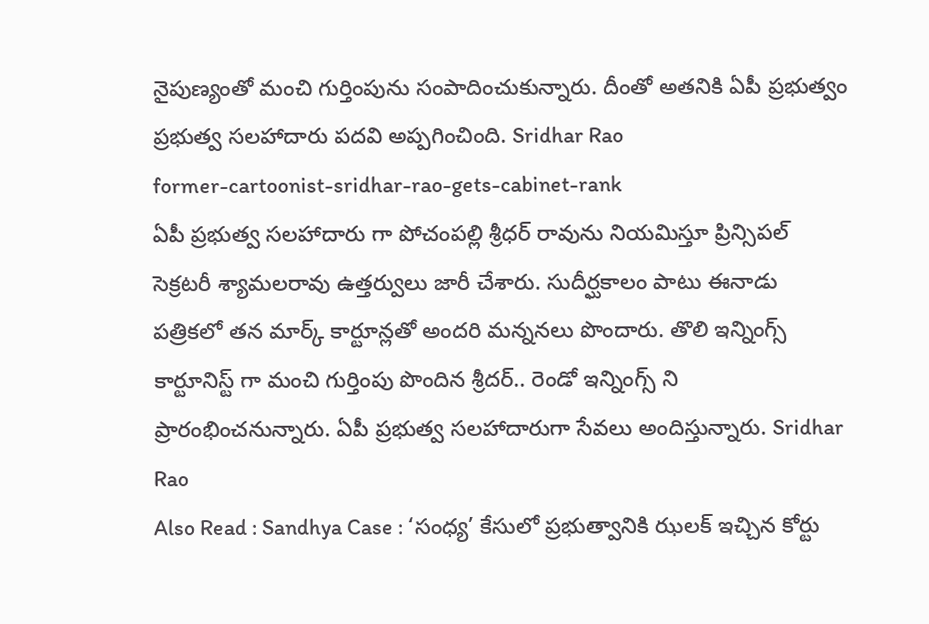నైపుణ్యంతో మంచి గుర్తింపును సంపాదించుకున్నారు. దీంతో అతనికి ఏపీ ప్రభుత్వం ప్రభుత్వ సలహాదారు పదవి అప్పగించింది. Sridhar Rao
former-cartoonist-sridhar-rao-gets-cabinet-rank
ఏపీ ప్రభుత్వ సలహాదారు గా పోచంపల్లి శ్రీధర్ రావును నియమిస్తూ ప్రిన్సిపల్ సెక్రటరీ శ్యామలరావు ఉత్తర్వులు జారీ చేశారు. సుదీర్ఘకాలం పాటు ఈనాడు పత్రికలో తన మార్క్ కార్టూన్లతో అందరి మన్ననలు పొందారు. తొలి ఇన్నింగ్స్ కార్టూనిస్ట్ గా మంచి గుర్తింపు పొందిన శ్రీదర్.. రెండో ఇన్నింగ్స్ ని ప్రారంభించనున్నారు. ఏపీ ప్రభుత్వ సలహాదారుగా సేవలు అందిస్తున్నారు. Sridhar Rao
Also Read : Sandhya Case : ‘సంధ్య’ కేసులో ప్రభుత్వానికి ఝలక్ ఇచ్చిన కోర్టు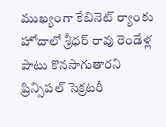ముఖ్యంగా కేబినెట్ ర్యాంకు హోదాలో శ్రీధర్ రావు రెండేళ్ల పాటు కొనసాగుతారని ప్రిన్సిపల్ సెక్రటరీ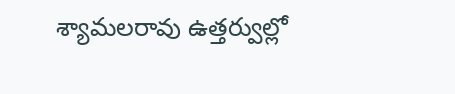శ్యామలరావు ఉత్తర్వుల్లో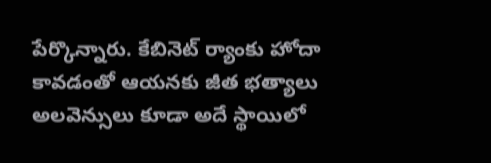పేర్కొన్నారు. కేబినెట్ ర్యాంకు హోదా కావడంతో ఆయనకు జీత భత్యాలు అలవెన్సులు కూడా అదే స్థాయిలో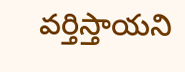వర్తిస్తాయని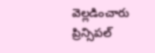వెల్లడించారు ప్రిన్సిపల్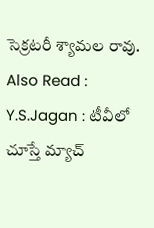సెక్రటరీ శ్యామల రావు.
Also Read : Y.S.Jagan : టీవీలో చూస్తే మ్యాచ్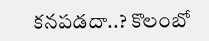కనపడదా..? కొలంబో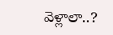వెళ్లాలా..?